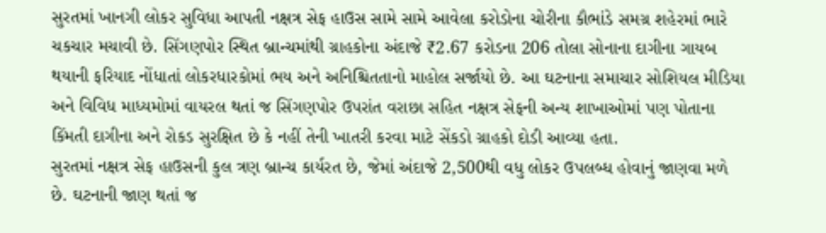સુરતમાં ખાનગી લોકર સુવિધા આપતી નક્ષત્ર સેફ હાઉસ સામે સામે આવેલા કરોડોના ચોરીના કૌભાંડે સમગ્ર શહેરમાં ભારે ચકચાર મચાવી છે. સિંગણપોર સ્થિત બ્રાન્ચમાંથી ગ્રાહકોના અંદાજે ₹2.67 કરોડના 206 તોલા સોનાના દાગીના ગાયબ થયાની ફરિયાદ નોંધાતાં લોકરધારકોમાં ભય અને અનિશ્ચિતતાનો માહોલ સર્જાયો છે. આ ઘટનાના સમાચાર સોશિયલ મીડિયા અને વિવિધ માધ્યમોમાં વાયરલ થતાં જ સિંગણપોર ઉપરાંત વરાછા સહિત નક્ષત્ર સેફની અન્ય શાખાઓમાં પણ પોતાના કિંમતી દાગીના અને રોકડ સુરક્ષિત છે કે નહીં તેની ખાતરી કરવા માટે સેંકડો ગ્રાહકો દોડી આવ્યા હતા.
સુરતમાં નક્ષત્ર સેફ હાઉસની કુલ ત્રણ બ્રાન્ચ કાર્યરત છે, જેમાં અંદાજે 2,500થી વધુ લોકર ઉપલબ્ધ હોવાનું જાણવા મળે છે. ઘટનાની જાણ થતાં જ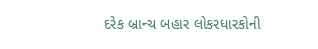દરેક બ્રાન્ચ બહાર લોકરધારકોની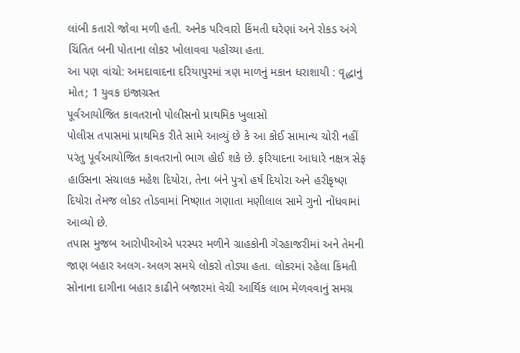લાંબી કતારો જોવા મળી હતી. અનેક પરિવારો કિંમતી ઘરેણાં અને રોકડ અંગે ચિંતિત બની પોતાના લોકર ખોલાવવા પહોંચ્યા હતા.
આ પણ વાંચો: અમદાવાદના દરિયાપુરમાં ત્રણ માળનું મકાન ધરાશાયી : વૃદ્ધાનું મોત; 1 યુવક ઇજાગ્રસ્ત
પૂર્વઆયોજિત કાવતરાનો પોલીસનો પ્રાથમિક ખુલાસો
પોલીસ તપાસમાં પ્રાથમિક રીતે સામે આવ્યું છે કે આ કોઈ સામાન્ય ચોરી નહીં પરંતુ પૂર્વઆયોજિત કાવતરાનો ભાગ હોઈ શકે છે. ફરિયાદના આધારે નક્ષત્ર સેફ હાઉસના સંચાલક મહેશ દિયોરા, તેના બંને પુત્રો હર્ષ દિયોરા અને હરીકૃષ્ણ દિયોરા તેમજ લોકર તોડવામાં નિષ્ણાત ગણાતા મણીલાલ સામે ગુનો નોંધવામાં આવ્યો છે.
તપાસ મુજબ આરોપીઓએ પરસ્પર મળીને ગ્રાહકોની ગેરહાજરીમાં અને તેમની જાણ બહાર અલગ-અલગ સમયે લોકરો તોડ્યા હતા. લોકરમાં રહેલા કિંમતી સોનાના દાગીના બહાર કાઢીને બજારમાં વેચી આર્થિક લાભ મેળવવાનું સમગ્ર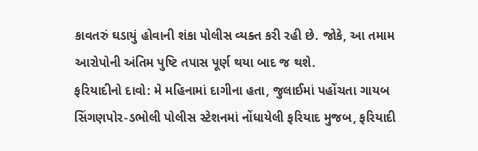કાવતરું ઘડાયું હોવાની શંકા પોલીસ વ્યક્ત કરી રહી છે. જોકે, આ તમામ આરોપોની અંતિમ પુષ્ટિ તપાસ પૂર્ણ થયા બાદ જ થશે.
ફરિયાદીનો દાવો: મે મહિનામાં દાગીના હતા, જુલાઈમાં પહોંચતા ગાયબ
સિંગણપોર-ડભોલી પોલીસ સ્ટેશનમાં નોંધાયેલી ફરિયાદ મુજબ, ફરિયાદી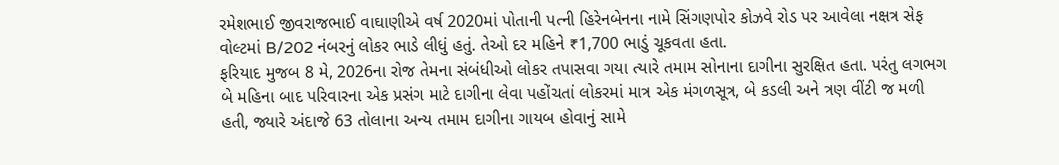રમેશભાઈ જીવરાજભાઈ વાઘાણીએ વર્ષ 2020માં પોતાની પત્ની હિરેનબેનના નામે સિંગણપોર કોઝવે રોડ પર આવેલા નક્ષત્ર સેફ વોલ્ટમાં B/202 નંબરનું લોકર ભાડે લીધું હતું. તેઓ દર મહિને ₹1,700 ભાડું ચૂકવતા હતા.
ફરિયાદ મુજબ 8 મે, 2026ના રોજ તેમના સંબંધીઓ લોકર તપાસવા ગયા ત્યારે તમામ સોનાના દાગીના સુરક્ષિત હતા. પરંતુ લગભગ બે મહિના બાદ પરિવારના એક પ્રસંગ માટે દાગીના લેવા પહોંચતાં લોકરમાં માત્ર એક મંગળસૂત્ર, બે કડલી અને ત્રણ વીંટી જ મળી હતી, જ્યારે અંદાજે 63 તોલાના અન્ય તમામ દાગીના ગાયબ હોવાનું સામે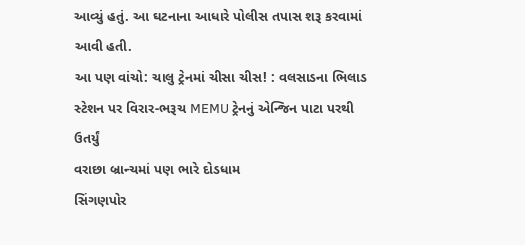આવ્યું હતું. આ ઘટનાના આધારે પોલીસ તપાસ શરૂ કરવામાં આવી હતી.
આ પણ વાંચો: ચાલુ ટ્રેનમાં ચીસા ચીસ! : વલસાડના ભિલાડ સ્ટેશન પર વિરાર-ભરૂચ MEMU ટ્રેનનું એન્જિન પાટા પરથી ઉતર્યું
વરાછા બ્રાન્ચમાં પણ ભારે દોડધામ
સિંગણપોર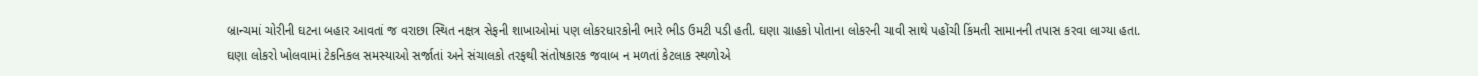બ્રાન્ચમાં ચોરીની ઘટના બહાર આવતાં જ વરાછા સ્થિત નક્ષત્ર સેફની શાખાઓમાં પણ લોકરધારકોની ભારે ભીડ ઉમટી પડી હતી. ઘણા ગ્રાહકો પોતાના લોકરની ચાવી સાથે પહોંચી કિંમતી સામાનની તપાસ કરવા લાગ્યા હતા.
ઘણા લોકરો ખોલવામાં ટેકનિકલ સમસ્યાઓ સર્જાતાં અને સંચાલકો તરફથી સંતોષકારક જવાબ ન મળતાં કેટલાક સ્થળોએ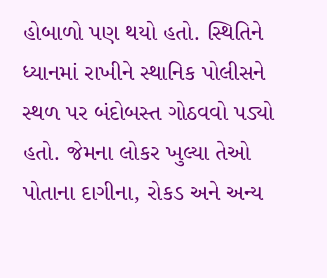હોબાળો પણ થયો હતો. સ્થિતિને ધ્યાનમાં રાખીને સ્થાનિક પોલીસને સ્થળ પર બંદોબસ્ત ગોઠવવો પડ્યો હતો. જેમના લોકર ખુલ્યા તેઓ પોતાના દાગીના, રોકડ અને અન્ય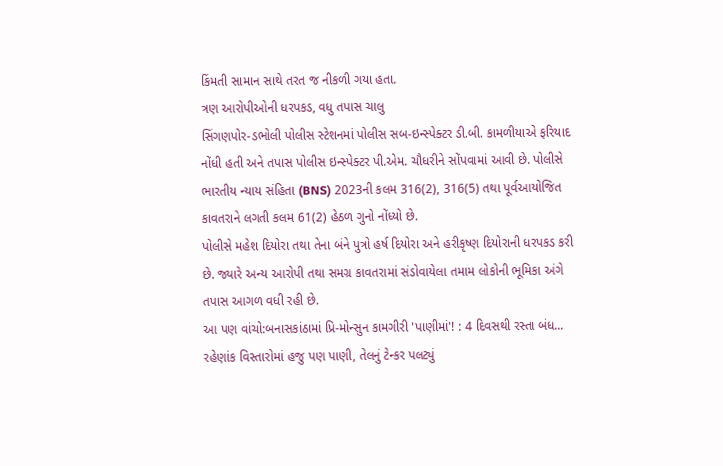કિંમતી સામાન સાથે તરત જ નીકળી ગયા હતા.
ત્રણ આરોપીઓની ધરપકડ, વધુ તપાસ ચાલુ
સિંગણપોર-ડભોલી પોલીસ સ્ટેશનમાં પોલીસ સબ-ઇન્સ્પેક્ટર ડી.બી. કામળીયાએ ફરિયાદ નોંધી હતી અને તપાસ પોલીસ ઇન્સ્પેક્ટર પી.એમ. ચૌધરીને સોંપવામાં આવી છે. પોલીસે ભારતીય ન્યાય સંહિતા (BNS) 2023ની કલમ 316(2), 316(5) તથા પૂર્વઆયોજિત કાવતરાને લગતી કલમ 61(2) હેઠળ ગુનો નોંધ્યો છે.
પોલીસે મહેશ દિયોરા તથા તેના બંને પુત્રો હર્ષ દિયોરા અને હરીકૃષ્ણ દિયોરાની ધરપકડ કરી છે. જ્યારે અન્ય આરોપી તથા સમગ્ર કાવતરામાં સંડોવાયેલા તમામ લોકોની ભૂમિકા અંગે તપાસ આગળ વધી રહી છે.
આ પણ વાંચો:બનાસકાંઠામાં પ્રિ-મોન્સુન કામગીરી 'પાણીમાં'! : 4 દિવસથી રસ્તા બંધ... રહેણાંક વિસ્તારોમાં હજુ પણ પાણી, તેલનું ટેન્કર પલટ્યું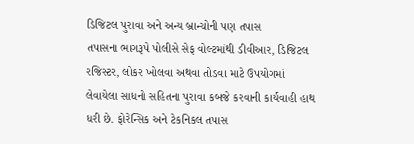ડિજિટલ પુરાવા અને અન્ય બ્રાન્ચોની પણ તપાસ
તપાસના ભાગરૂપે પોલીસે સેફ વોલ્ટમાંથી ડીવીઆર, ડિજિટલ રજિસ્ટર, લોકર ખોલવા અથવા તોડવા માટે ઉપયોગમાં લેવાયેલા સાધનો સહિતના પુરાવા કબજે કરવાની કાર્યવાહી હાથ ધરી છે. ફોરેન્સિક અને ટેકનિકલ તપાસ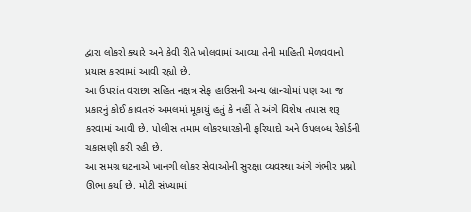દ્વારા લોકરો ક્યારે અને કેવી રીતે ખોલવામાં આવ્યા તેની માહિતી મેળવવાનો પ્રયાસ કરવામાં આવી રહ્યો છે.
આ ઉપરાંત વરાછા સહિત નક્ષત્ર સેફ હાઉસની અન્ય બ્રાન્ચોમાં પણ આ જ પ્રકારનું કોઈ કાવતરું અમલમાં મૂકાયું હતું કે નહીં તે અંગે વિશેષ તપાસ શરૂ કરવામાં આવી છે. પોલીસ તમામ લોકરધારકોની ફરિયાદો અને ઉપલબ્ધ રેકોર્ડની ચકાસણી કરી રહી છે.
આ સમગ્ર ઘટનાએ ખાનગી લોકર સેવાઓની સુરક્ષા વ્યવસ્થા અંગે ગંભીર પ્રશ્નો ઊભા કર્યા છે. મોટી સંખ્યામાં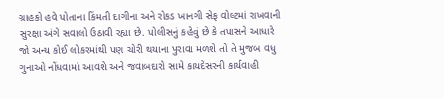ગ્રાહકો હવે પોતાના કિંમતી દાગીના અને રોકડ ખાનગી સેફ વોલ્ટમાં રાખવાની સુરક્ષા અંગે સવાલો ઉઠાવી રહ્યા છે. પોલીસનું કહેવું છે કે તપાસને આધારે જો અન્ય કોઈ લોકરમાંથી પણ ચોરી થયાના પુરાવા મળશે તો તે મુજબ વધુ ગુનાઓ નોંધવામાં આવશે અને જવાબદારો સામે કાયદેસરની કાર્યવાહી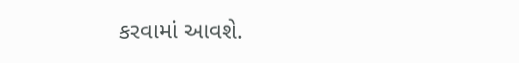કરવામાં આવશે.